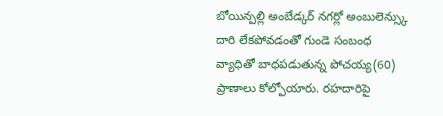బోయిన్పల్లి అంబేడ్కర్ నగర్లో అంబులెన్స్కు దారి లేకపోవడంతో గుండె సంబంధ వ్యాధితో బాధపడుతున్న పోచయ్య(60) ప్రాణాలు కోల్పోయారు. రహదారిపై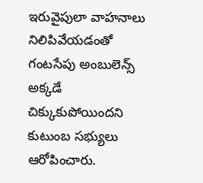ఇరువైపులా వాహనాలు నిలిపివేయడంతో గంటసేపు అంబులెన్స్ అక్కడే చిక్కుకుపోయిందని కుటుంబ సభ్యులు ఆరోపించారు.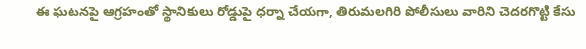ఈ ఘటనపై ఆగ్రహంతో స్థానికులు రోడ్డుపై ధర్నా చేయగా, తిరుమలగిరి పోలీసులు వారిని చెదరగొట్టి కేసు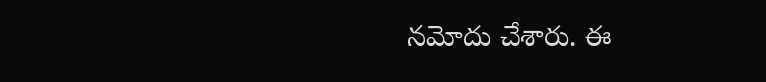నమోదు చేశారు. ఈ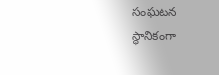సంఘటన స్థానికంగా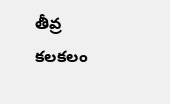తీవ్ర కలకలం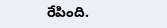రేపింది.